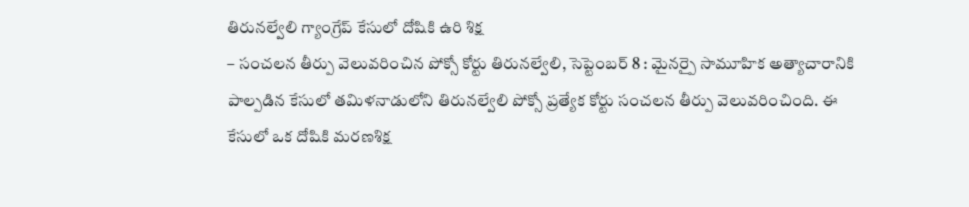తిరునల్వేలి గ్యాంగ్రేప్ కేసులో దోషికి ఉరి శిక్ష
– సంచలన తీర్పు వెలువరించిన పోక్సో కోర్టు తిరునల్వేలి, సెప్టెంబర్ 8 : మైనర్పై సామూహిక అత్యాచారానికి పాల్పడిన కేసులో తమిళనాడులోని తిరునల్వేలి పోక్సో ప్రత్యేక కోర్టు సంచలన తీర్పు వెలువరించింది. ఈ కేసులో ఒక దోషికి మరణశిక్ష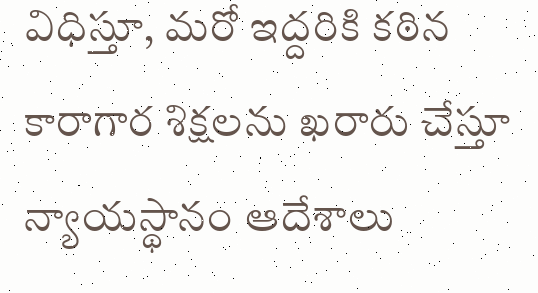విధిస్తూ, మరో ఇద్దరికి కఠిన కారాగార శిక్షలను ఖరారు చేస్తూ న్యాయస్థానం ఆదేశాలు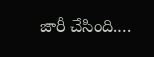జారీ చేసింది.…